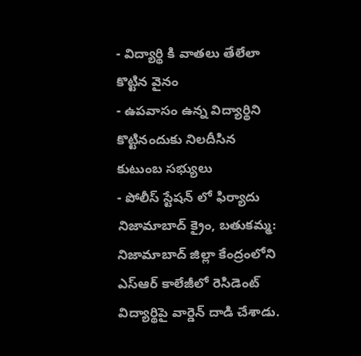- విద్యార్థి కి వాతలు తేలేలా కొట్టిన వైనం
- ఉపవాసం ఉన్న విద్యార్థిని కొట్టినందుకు నిలదీసిన కుటుంబ సభ్యులు
- పోలీస్ స్టేషన్ లో ఫిర్యాదు
నిజామాబాద్ క్రైం, బతుకమ్మ: నిజామాబాద్ జిల్లా కేంద్రంలోని ఎస్ఆర్ కాలేజీలో రెసిడెంట్ విద్యార్థిపై వార్డెన్ దాడి చేశాడు.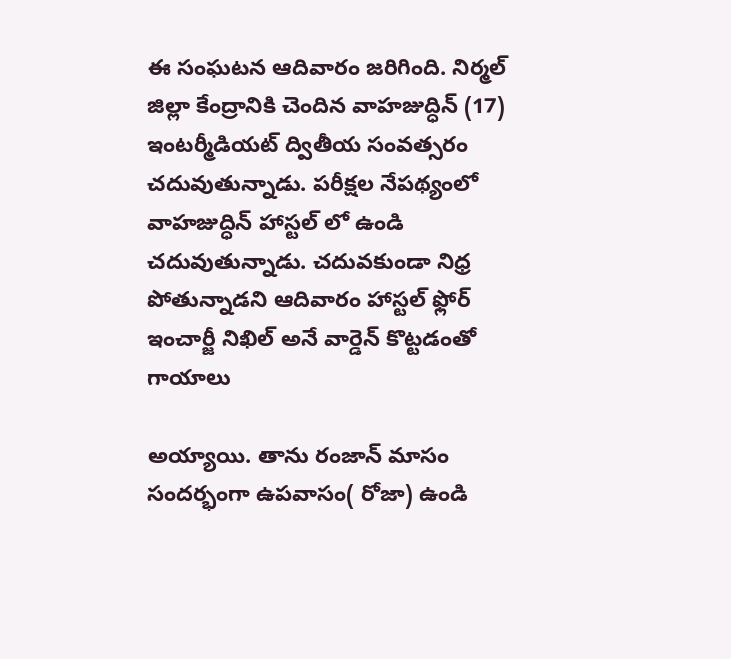ఈ సంఘటన ఆదివారం జరిగింది. నిర్మల్ జిల్లా కేంద్రానికి చెందిన వాహజుద్ధిన్ (17) ఇంటర్మీడియట్ ద్వితీయ సంవత్సరం చదువుతున్నాడు. పరీక్షల నేపథ్యంలో వాహజుద్ధిన్ హాస్టల్ లో ఉండి చదువుతున్నాడు. చదువకుండా నిధ్ర పోతున్నాడని ఆదివారం హాస్టల్ ఫ్లోర్ ఇంచార్జీ నిఖిల్ అనే వార్డెన్ కొట్టడంతో గాయాలు

అయ్యాయి. తాను రంజాన్ మాసం సందర్భంగా ఉపవాసం( రోజా) ఉండి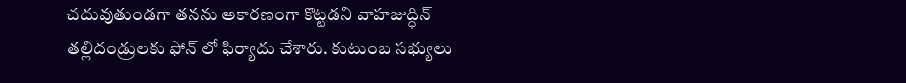చదువుతుండగా తనను అకారణంగా కొట్టడని వాహజుద్ధిన్ తల్లిదండ్రులకు ఫోన్ లో ఫిర్యాదు చేశారు. కుటుంబ సభ్యులు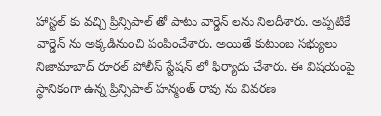హాస్టల్ కు వచ్చి ప్రిన్సిపాల్ తో పాటు వార్డెన్ లను నిలదీశారు. అప్పటికే వార్డెన్ ను అక్కడినుంచి పంపించేశారు. అయితే కుటుంబ సభ్యులు నిజామాబాద్ రూరల్ పోలీస్ స్టేషన్ లో ఫిర్యాదు చేశారు. ఈ విషయంపై స్థానికంగా ఉన్న ప్రిన్సిపాల్ హన్మంత్ రావు ను వివరణ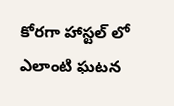కోరగా హాస్టల్ లో ఎలాంటి ఘటన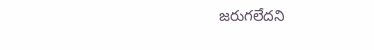జరుగలేదని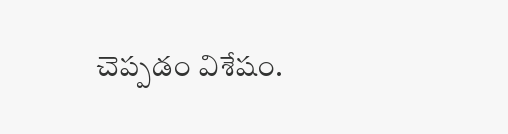చెప్పడం విశేషం.